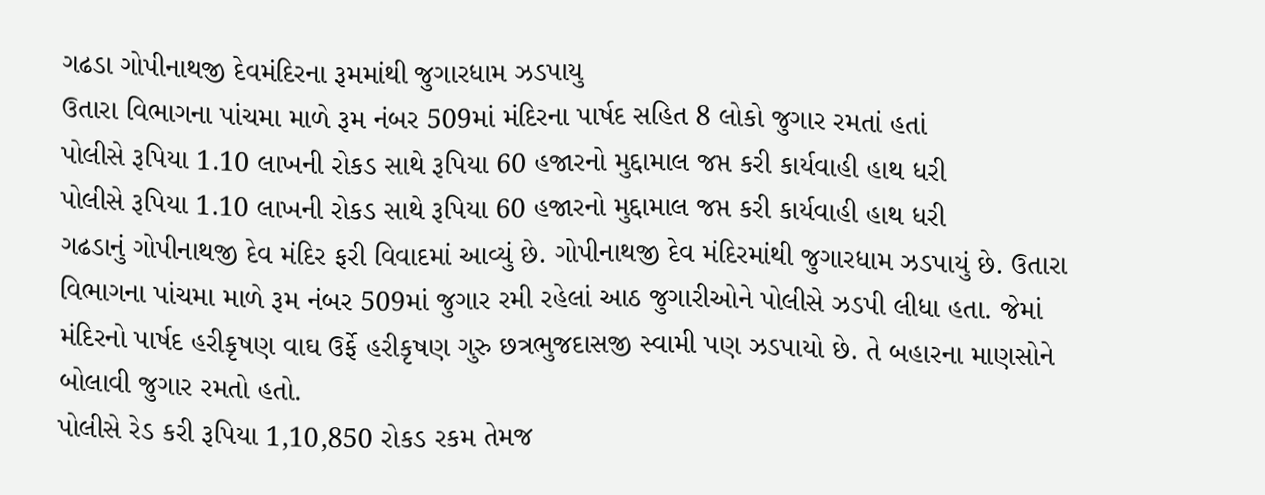ગઢડા ગોપીનાથજી દેવમંદિરના રૂમમાંથી જુગારધામ ઝડપાયુ
ઉતારા વિભાગના પાંચમા માળે રૂમ નંબર 509માં મંદિરના પાર્ષદ સહિત 8 લોકો જુગાર રમતાં હતાં
પોલીસે રૂપિયા 1.10 લાખની રોકડ સાથે રૂપિયા 60 હજારનો મુદ્દામાલ જપ્ત કરી કાર્યવાહી હાથ ધરી
પોલીસે રૂપિયા 1.10 લાખની રોકડ સાથે રૂપિયા 60 હજારનો મુદ્દામાલ જપ્ત કરી કાર્યવાહી હાથ ધરી
ગઢડાનું ગોપીનાથજી દેવ મંદિર ફરી વિવાદમાં આવ્યું છે. ગોપીનાથજી દેવ મંદિરમાંથી જુગારધામ ઝડપાયું છે. ઉતારા વિભાગના પાંચમા માળે રૂમ નંબર 509માં જુગાર રમી રહેલાં આઠ જુગારીઓને પોલીસે ઝડપી લીધા હતા. જેમાં મંદિરનો પાર્ષદ હરીકૃષણ વાઘ ઉર્ફે હરીકૃષણ ગુરુ છત્રભુજદાસજી સ્વામી પણ ઝડપાયો છે. તે બહારના માણસોને બોલાવી જુગાર રમતો હતો.
પોલીસે રેડ કરી રૂપિયા 1,10,850 રોકડ રકમ તેમજ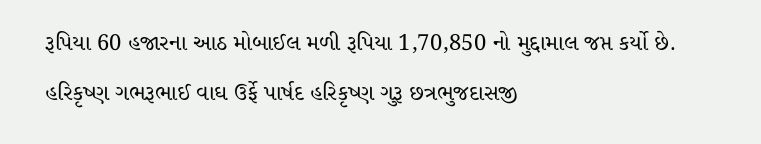રૂપિયા 60 હજારના આઠ મોબાઈલ મળી રૂપિયા 1,70,850 નો મુદ્દામાલ જપ્ત કર્યો છે. હરિકૃષ્ણ ગભરૂભાઈ વાઘ ઉર્ફે પાર્ષદ હરિકૃષ્ણ ગુરૂ છત્રભુજદાસજી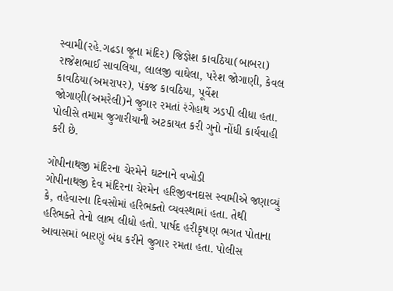સ્વામી(રહે.ગઢડા જૂના મંદિર) જિજ્ઞેશ કાવઠિયા(બાબરા) રાજેશભાઈ સાવલિયા, લાલજી વાઘેલા, પરેશ જોગાણી, કેવલ કાવઠિયા(અમરાપર), પંકજ કાવઠિયા, પૂર્વેશ જોગાણી(અમરેલી)ને જુગાર રમતાં રંગેહાથ ઝડપી લીધા હતા. પોલીસે તમામ જુગારીયાની અટકાયત કરી ગુનો નોંધી કાર્યવાહી કરી છે.

ગોપીનાથજી મંદિરના ચેરમેને ઘટનાને વખોડી
ગોપીનાથજી દેવ મંદિરના ચેરમેન હરિજીવનદાસ સ્વામીએ જણાવ્યું કે, તહેવારના દિવસોમાં હરિભક્તો વ્યવસ્થામાં હતા. તેથી હરિભક્તે તેનો લાભ લીધો હતો. પાર્ષદ હરીકૃષણ ભગત પોતાના આવાસમાં બારણું બંધ કરીને જુગાર રમતા હતા. પોલીસ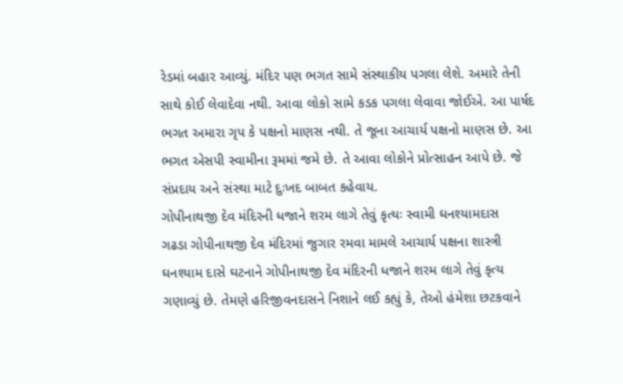રેડમાં બહાર આવ્યું. મંદિર પણ ભગત સામે સંસ્થાકીય પગલા લેશે. અમારે તેની સાથે કોઈ લેવાદેવા નથી. આવા લોકો સામે કડક પગલા લેવાવા જોઈએ. આ પાર્ષદ ભગત અમારા ગૃપ કે પક્ષનો માણસ નથી. તે જૂના આચાર્ય પક્ષનો માણસ છે. આ ભગત એસપી સ્વામીના રૂમમાં જમે છે. તે આવા લોકોને પ્રોત્સાહન આપે છે. જે સંપ્રદાય અને સંસ્થા માટે દુઃખદ બાબત કહેવાય.
ગોપીનાથજી દેવ મંદિરની ધજાને શરમ લાગે તેવું કૃત્યઃ સ્વામી ઘનશ્યામદાસ
ગઢડા ગોપીનાથજી દેવ મંદિરમાં જુગાર રમવા મામલે આચાર્ય પક્ષના શાસ્ત્રી ઘનશ્યામ દાસે ઘટનાને ગોપીનાથજી દેવ મંદિરની ધજાને શરમ લાગે તેવું કૃત્ય ગણાવ્યું છે. તેમણે હરિજીવનદાસને નિશાને લઈ કહ્યું કે, તેઓ હંમેશા છટકવાને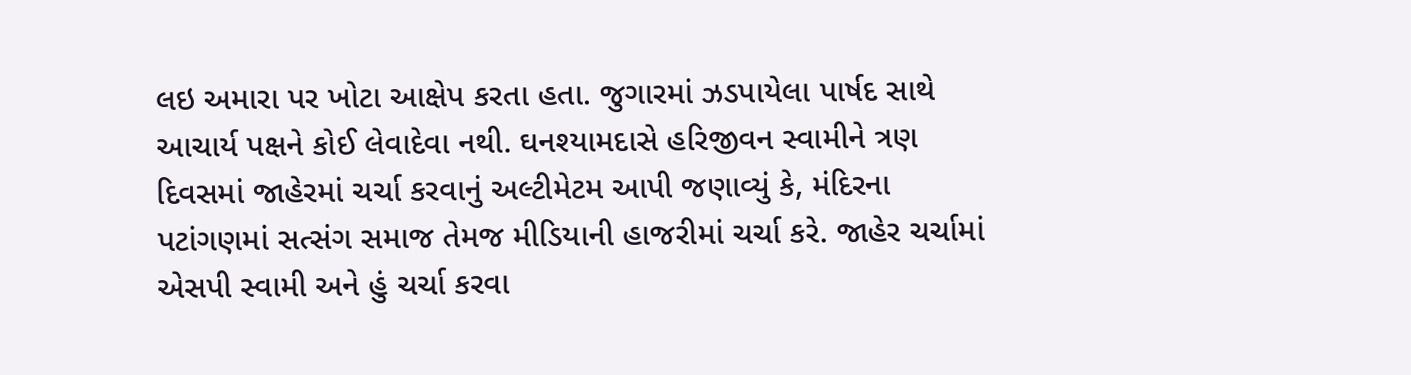લઇ અમારા પર ખોટા આક્ષેપ કરતા હતા. જુગારમાં ઝડપાયેલા પાર્ષદ સાથે આચાર્ય પક્ષને કોઈ લેવાદેવા નથી. ઘનશ્યામદાસે હરિજીવન સ્વામીને ત્રણ દિવસમાં જાહેરમાં ચર્ચા કરવાનું અલ્ટીમેટમ આપી જણાવ્યું કે, મંદિરના પટાંગણમાં સત્સંગ સમાજ તેમજ મીડિયાની હાજરીમાં ચર્ચા કરે. જાહેર ચર્ચામાં એસપી સ્વામી અને હું ચર્ચા કરવા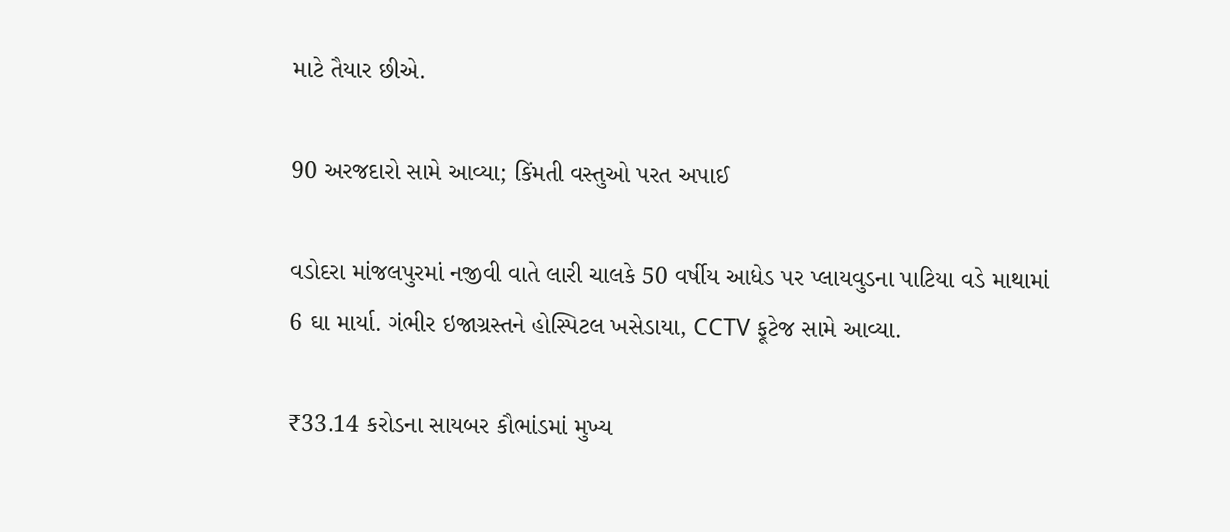માટે તૈયાર છીએ.

90 અરજદારો સામે આવ્યા; કિંમતી વસ્તુઓ પરત અપાઈ

વડોદરા માંજલપુરમાં નજીવી વાતે લારી ચાલકે 50 વર્ષીય આધેડ પર પ્લાયવુડના પાટિયા વડે માથામાં 6 ઘા માર્યા. ગંભીર ઇજાગ્રસ્તને હોસ્પિટલ ખસેડાયા, CCTV ફૂટેજ સામે આવ્યા.

₹33.14 કરોડના સાયબર કૌભાંડમાં મુખ્ય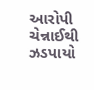આરોપી ચેન્નાઈથી ઝડપાયો